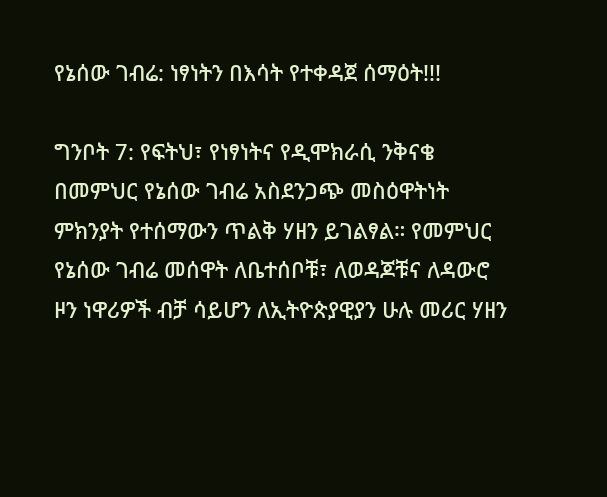የኔሰው ገብሬ: ነፃነትን በእሳት የተቀዳጀ ሰማዕት!!!

ግንቦት 7: የፍትህ፣ የነፃነትና የዲሞክራሲ ንቅናቄ በመምህር የኔሰው ገብሬ አስደንጋጭ መስዕዋትነት ምክንያት የተሰማውን ጥልቅ ሃዘን ይገልፃል። የመምህር የኔሰው ገብሬ መሰዋት ለቤተሰቦቹ፣ ለወዳጆቹና ለዳውሮ ዞን ነዋሪዎች ብቻ ሳይሆን ለኢትዮጵያዊያን ሁሉ መሪር ሃዘን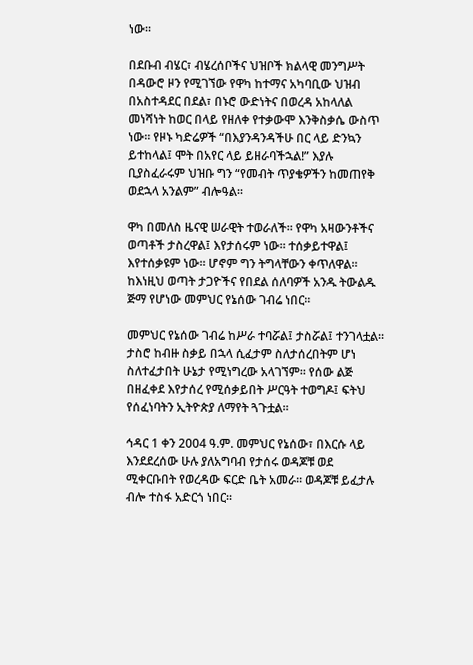ነው።

በደቡብ ብሄር፣ ብሄረሰቦችና ህዝቦች ክልላዊ መንግሥት በዳውሮ ዞን የሚገኘው የዋካ ከተማና አካባቢው ህዝብ በአስተዳደር በደል፣ በኑሮ ውድነትና በወረዳ አከላለል መነሻነት ከወር በላይ የዘለቀ የተቃውሞ እንቅስቃሴ ውስጥ ነው። የዞኑ ካድሬዎች “በእያንዳንዳችሁ በር ላይ ድንኳን ይተከላል፤ ሞት በአየር ላይ ይዘራባችኋል!” እያሉ ቢያስፈራሩም ህዝቡ ግን “የመብት ጥያቄዎችን ከመጠየቅ ወደኋላ አንልም” ብሎዓል።

ዋካ በመለስ ዜናዊ ሠራዊት ተወራለች። የዋካ አዛውንቶችና ወጣቶች ታስረዋል፤ እየታሰሩም ነው። ተሰቃይተዋል፤ እየተሰቃዩም ነው። ሆኖም ግን ትግላቸውን ቀጥለዋል። ከእነዚህ ወጣት ታጋዮችና የበደል ሰለባዎች አንዱ ትውልዱ ጅማ የሆነው መምህር የኔሰው ገብሬ ነበር።

መምህር የኔሰው ገብሬ ከሥራ ተባሯል፤ ታስሯል፤ ተንገላቷል። ታስሮ ከብዙ ስቃይ በኋላ ሲፈታም ስለታሰረበትም ሆነ ስለተፈታበት ሁኔታ የሚነግረው አላገኘም። የሰው ልጅ በዘፈቀደ እየታሰረ የሚሰቃይበት ሥርዓት ተወግዶ፤ ፍትህ የሰፈነባትን ኢትዮጵያ ለማየት ጓጉቷል።

ኅዳር 1 ቀን 2004 ዓ.ም. መምህር የኔሰው፣ በእርሱ ላይ እንደደረሰው ሁሉ ያለአግባብ የታሰሩ ወዳጆቹ ወደ ሚቀርቡበት የወረዳው ፍርድ ቤት አመራ። ወዳጆቹ ይፈታሉ ብሎ ተስፋ አድርጎ ነበር።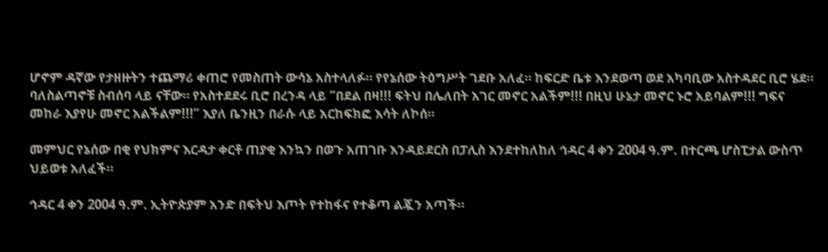ሆኖም ዳኛው የታዘዙትን ተጨማሪ ቀጠሮ የመስጠት ውሳኔ አስተላለፉ። የየኔሰው ትዕግሥት ገደቡ አለፈ። ከፍርድ ቤቱ እንደወጣ ወደ አካባቢው አስተዳደር ቢሮ ሄደ። ባለስልጣኖቹ ስብሰባ ላይ ናቸው። የአስተደደሩ ቢሮ በረንዳ ላይ “በደል በዛ!!! ፍትህ በሌለበት አገር መኖር አልችም!!! በዚህ ሁኔታ መኖር ኑሮ አይባልም!!! ግፍና መከራ እያየሁ መኖር አልችልም!!!” እያለ ቤንዚን በራሱ ላይ አርከፍክፎ እሳት ለኮሰ።

መምህር የኔሰው በቂ የህክምና እርዳታ ቀርቶ ጠያቂ እንኳን በወጉ አጠገቡ እንዳይደርስ በፓሊስ እንደተከለከለ ኅዳር 4 ቀን 2004 ዓ.ም. በተርጫ ሆስፒታል ውስጥ ህይወቱ አለፈች።

ኅዳር 4 ቀን 2004 ዓ.ም. ኢትዮጵያም አንድ በፍትህ እጦት የተከፋና የተቆጣ ልጇን አጣች።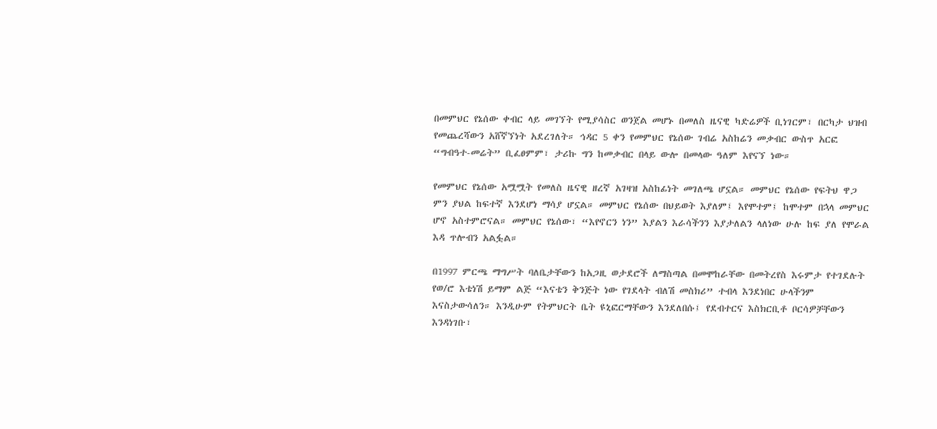በመምህር የኔሰው ቀብር ላይ መገኘት የሚያሳስር ወንጀል መሆኑ በመለስ ዜናዊ ካድሬዎች ቢነገርም፣ በርካታ ህዝብ የመጨረሻውን አሸኛኘነት አደረገለት። ኅዳር 5 ቀን የመምህር የኔሰው ገብሬ አስከሬን መቃብር ውስጥ አርፎ “ግብዓተ-መሬት” ቢፈፀምም፣ ታሪኩ ግን ከመቃብር በላይ ውሎ በመላው ዓለም እየናኘ ነው።

የመምህር የኔሰው አሟሟት የመለስ ዜናዊ ዘረኛ አገዛዝ አስከፊነት መገለጫ ሆኗል። መምህር የኔሰው የፍትህ ዋጋ ምን ያህል ከፍተኛ እንደሆነ ማሳያ ሆኗል። መምህር የኔሰው በህይወት እያለም፤ እየሞተም፤ ከሞተም በኋላ መምህር ሆኖ አስተምሮናል። መምህር የኔሰው፣ “እየኖርን ነን” እያልን እራሳችንን እያታለልን ላለነው ሁሉ ከፍ ያለ የሞራል እዳ ጥሎብን አልፏል።

በ1997 ምርጫ ማግሥት ባለቤታቸውን ከአጋዚ ወታደሮች ለማስጣል በመሞከራቸው በመትረየስ እሩምታ የተገደሉት የወ/ሮ እቴነሽ ይማም ልጅ “እናቴን ቅንጅት ነው የገደላት ብለሽ መስክሪ” ተብላ እንደነበር ሁላችንም እናስታውሳለን። እንዲሁም የትምህርት ቤት ዩኒፎርማቸውን እንደለበሱ፤ የደብተርና እስክርቢቶ ቦርሳዎቻቸውን እንዳነገቡ፣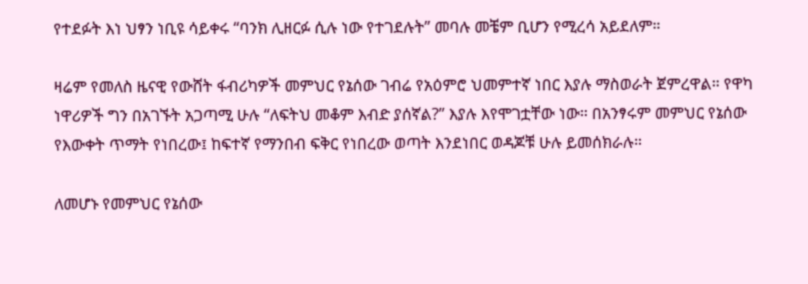የተደፉት እነ ህፃን ነቢዩ ሳይቀሩ “ባንክ ሊዘርፉ ሲሉ ነው የተገደሉት” መባሉ መቼም ቢሆን የሚረሳ አይደለም።

ዛሬም የመለስ ዜናዊ የውሸት ፋብሪካዎች መምህር የኔሰው ገብሬ የአዕምሮ ህመምተኛ ነበር እያሉ ማስወራት ጀምረዋል። የዋካ ነዋሪዎች ግን በአገኙት አጋጣሚ ሁሉ “ለፍትህ መቆም እብድ ያሰኛል?” እያሉ እየሞገቷቸው ነው። በአንፃሩም መምህር የኔሰው የእውቀት ጥማት የነበረው፤ ከፍተኛ የማንበብ ፍቅር የነበረው ወጣት እንደነበር ወዳጆቹ ሁሉ ይመሰክራሉ።

ለመሆኑ የመምህር የኔሰው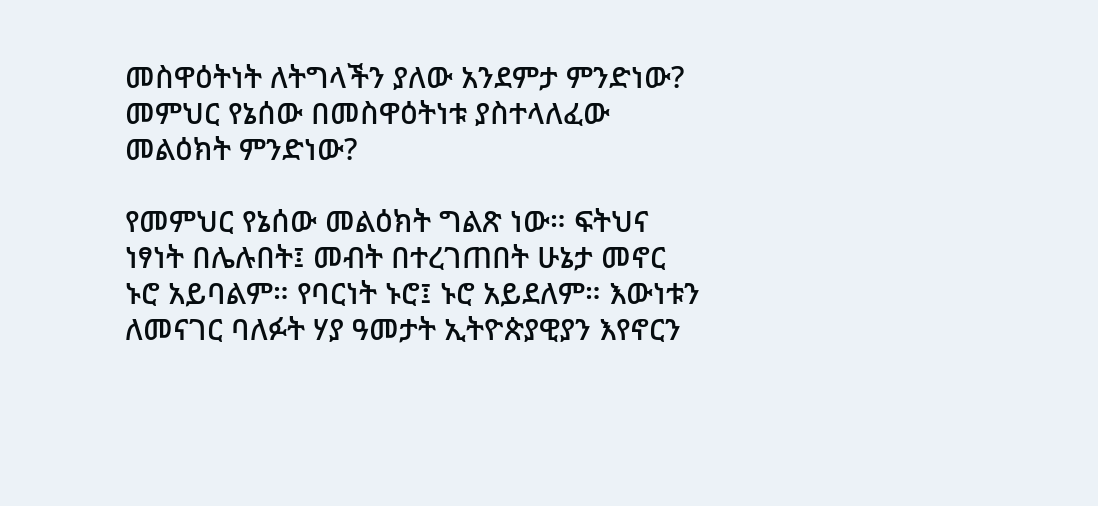መስዋዕትነት ለትግላችን ያለው አንደምታ ምንድነው? መምህር የኔሰው በመስዋዕትነቱ ያስተላለፈው መልዕክት ምንድነው?

የመምህር የኔሰው መልዕክት ግልጽ ነው። ፍትህና ነፃነት በሌሉበት፤ መብት በተረገጠበት ሁኔታ መኖር ኑሮ አይባልም። የባርነት ኑሮ፤ ኑሮ አይደለም። እውነቱን ለመናገር ባለፉት ሃያ ዓመታት ኢትዮጵያዊያን እየኖርን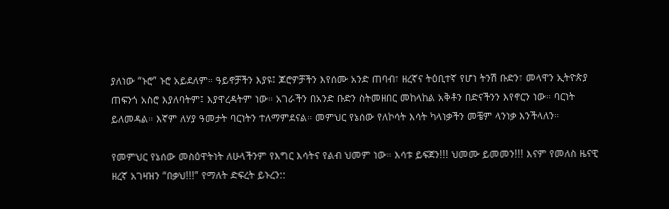ያለነው “ኑሮ” ኑሮ አይደለም። ዓይኖቻችን እያዩ፤ ጆሮዎቻችን እየሰሙ አንድ ጠባብ፣ ዘረኛና ትዕቢተኛ የሆነ ትንሽ ቡድን፣ መላዋን ኢትዮጵያ ጠፍንጎ አስሮ እያለባትም፤ እያዋረዳትም ነው። አገራችን በአንድ ቡድን ስትመዘበር መከላከል አቅቶን በድናችንን እየኖርን ነው። ባርነት ይለመዳል። እኛም ለሃያ ዓመታት ባርነትን ተለማምደናል። መምህር የኔሰው የለኮሳት እሳት ካላነቃችን መቼም ላንነቃ እንችላለን።

የመምህር የኔሰው መስዕዋትነት ለሁላችንም የእግር እሳትና የልብ ህመም ነው። እሳቱ ይፍጀን!!! ህመሙ ይመመን!!! እናም የመለስ ዜናዊ ዘረኛ አገዛዝን “በቃህ!!!” የማለት ድፍረት ይኑረን::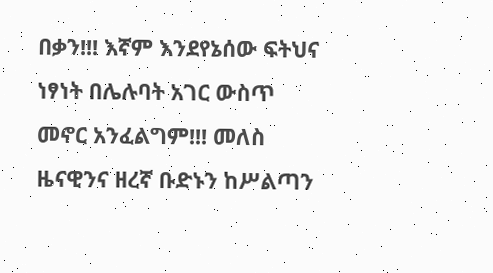በቃን!!! እኛም እንደየኔሰው ፍትህና ነፃነት በሌሉባት አገር ውስጥ መኖር አንፈልግም!!! መለስ ዜናዊንና ዘረኛ ቡድኑን ከሥልጣን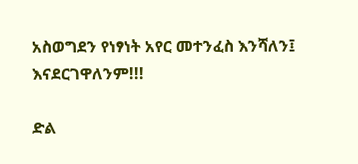አስወግደን የነፃነት አየር መተንፈስ እንሻለን፤ እናደርገዋለንም!!!

ድል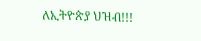ለኢትዮጵያ ህዝብ!!!